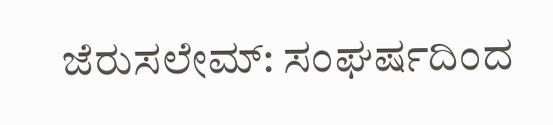ಜೆರುಸಲೇಮ್: ಸಂಘರ್ಷದಿಂದ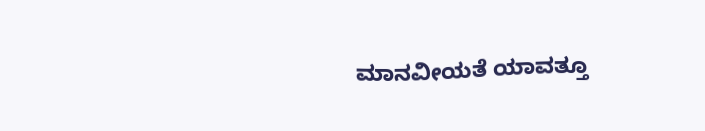ಮಾನವೀಯತೆ ಯಾವತ್ತೂ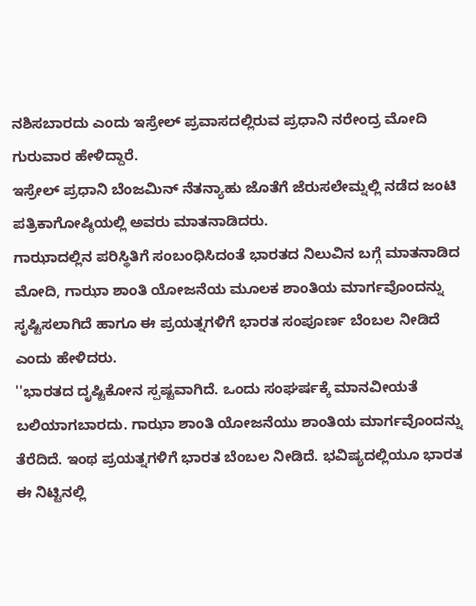ನಶಿಸಬಾರದು ಎಂದು ಇಸ್ರೇಲ್ ಪ್ರವಾಸದಲ್ಲಿರುವ ಪ್ರಧಾನಿ ನರೇಂದ್ರ ಮೋದಿ ಗುರುವಾರ ಹೇಳಿದ್ದಾರೆ.
ಇಸ್ರೇಲ್ ಪ್ರಧಾನಿ ಬೆಂಜಮಿನ್ ನೆತನ್ಯಾಹು ಜೊತೆಗೆ ಜೆರುಸಲೇಮ್ನಲ್ಲಿ ನಡೆದ ಜಂಟಿ ಪತ್ರಿಕಾಗೋಷ್ಠಿಯಲ್ಲಿ ಅವರು ಮಾತನಾಡಿದರು.
ಗಾಝಾದಲ್ಲಿನ ಪರಿಸ್ಥಿತಿಗೆ ಸಂಬಂಧಿಸಿದಂತೆ ಭಾರತದ ನಿಲುವಿನ ಬಗ್ಗೆ ಮಾತನಾಡಿದ ಮೋದಿ, ಗಾಝಾ ಶಾಂತಿ ಯೋಜನೆಯ ಮೂಲಕ ಶಾಂತಿಯ ಮಾರ್ಗವೊಂದನ್ನು ಸೃಷ್ಟಿಸಲಾಗಿದೆ ಹಾಗೂ ಈ ಪ್ರಯತ್ನಗಳಿಗೆ ಭಾರತ ಸಂಪೂರ್ಣ ಬೆಂಬಲ ನೀಡಿದೆ ಎಂದು ಹೇಳಿದರು.
''ಭಾರತದ ದೃಷ್ಟಿಕೋನ ಸ್ಪಷ್ಟವಾಗಿದೆ. ಒಂದು ಸಂಘರ್ಷಕ್ಕೆ ಮಾನವೀಯತೆ ಬಲಿಯಾಗಬಾರದು. ಗಾಝಾ ಶಾಂತಿ ಯೋಜನೆಯು ಶಾಂತಿಯ ಮಾರ್ಗವೊಂದನ್ನು ತೆರೆದಿದೆ. ಇಂಥ ಪ್ರಯತ್ನಗಳಿಗೆ ಭಾರತ ಬೆಂಬಲ ನೀಡಿದೆ. ಭವಿಷ್ಯದಲ್ಲಿಯೂ ಭಾರತ ಈ ನಿಟ್ಟಿನಲ್ಲಿ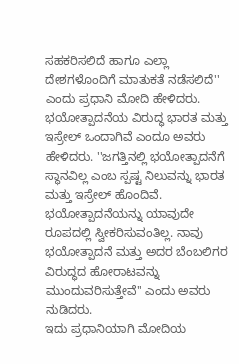ಸಹಕರಿಸಲಿದೆ ಹಾಗೂ ಎಲ್ಲಾ ದೇಶಗಳೊಂದಿಗೆ ಮಾತುಕತೆ ನಡೆಸಲಿದೆ'' ಎಂದು ಪ್ರಧಾನಿ ಮೋದಿ ಹೇಳಿದರು.
ಭಯೋತ್ಪಾದನೆಯ ವಿರುದ್ಧ ಭಾರತ ಮತ್ತು ಇಸ್ರೇಲ್ ಒಂದಾಗಿವೆ ಎಂದೂ ಅವರು ಹೇಳಿದರು. ''ಜಗತ್ತಿನಲ್ಲಿ ಭಯೋತ್ಪಾದನೆಗೆ ಸ್ಥಾನವಿಲ್ಲ ಎಂಬ ಸ್ಪಷ್ಟ ನಿಲುವನ್ನು ಭಾರತ ಮತ್ತು ಇಸ್ರೇಲ್ ಹೊಂದಿವೆ. ಭಯೋತ್ಪಾದನೆಯನ್ನು ಯಾವುದೇ ರೂಪದಲ್ಲಿ ಸ್ವೀಕರಿಸುವಂತಿಲ್ಲ. ನಾವು ಭಯೋತ್ಪಾದನೆ ಮತ್ತು ಅದರ ಬೆಂಬಲಿಗರ ವಿರುದ್ಧದ ಹೋರಾಟವನ್ನು ಮುಂದುವರಿಸುತ್ತೇವೆ'' ಎಂದು ಅವರು ನುಡಿದರು.
ಇದು ಪ್ರಧಾನಿಯಾಗಿ ಮೋದಿಯ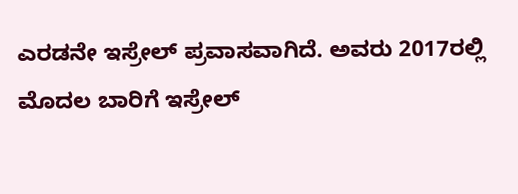ಎರಡನೇ ಇಸ್ರೇಲ್ ಪ್ರವಾಸವಾಗಿದೆ. ಅವರು 2017ರಲ್ಲಿ ಮೊದಲ ಬಾರಿಗೆ ಇಸ್ರೇಲ್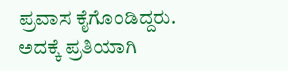ಪ್ರವಾಸ ಕೈಗೊಂಡಿದ್ದರು. ಅದಕ್ಕೆ ಪ್ರತಿಯಾಗಿ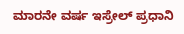ಮಾರನೇ ವರ್ಷ ಇಸ್ರೇಲ್ ಪ್ರಧಾನಿ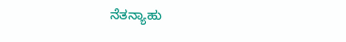ನೆತನ್ಯಾಹು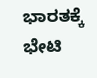ಭಾರತಕ್ಕೆ ಭೇಟಿ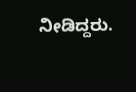ನೀಡಿದ್ದರು.